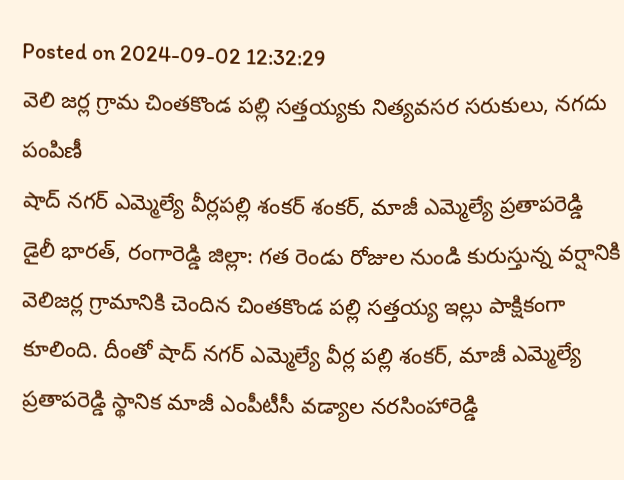Posted on 2024-09-02 12:32:29
వెలి జర్ల గ్రామ చింతకొండ పల్లి సత్తయ్యకు నిత్యవసర సరుకులు, నగదు పంపిణీ
షాద్ నగర్ ఎమ్మెల్యే వీర్లపల్లి శంకర్ శంకర్, మాజీ ఎమ్మెల్యే ప్రతాపరెడ్డి
డైలీ భారత్, రంగారెడ్డి జిల్లా: గత రెండు రోజుల నుండి కురుస్తున్న వర్షానికి వెలిజర్ల గ్రామానికి చెందిన చింతకొండ పల్లి సత్తయ్య ఇల్లు పాక్షికంగా కూలింది. దీంతో షాద్ నగర్ ఎమ్మెల్యే వీర్ల పల్లి శంకర్, మాజీ ఎమ్మెల్యే ప్రతాపరెడ్డి స్థానిక మాజీ ఎంపీటీసీ వడ్యాల నరసింహారెడ్డి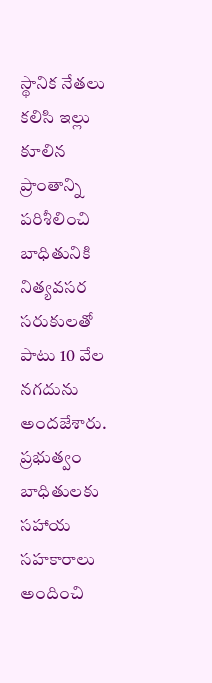స్థానిక నేతలు కలిసి ఇల్లు కూలిన ప్రాంతాన్ని పరిశీలించి బాధితునికి నిత్యవసర సరుకులతో పాటు 10 వేల నగదును అందజేశారు. ప్రభుత్వం బాధితులకు సహాయ సహకారాలు అందించి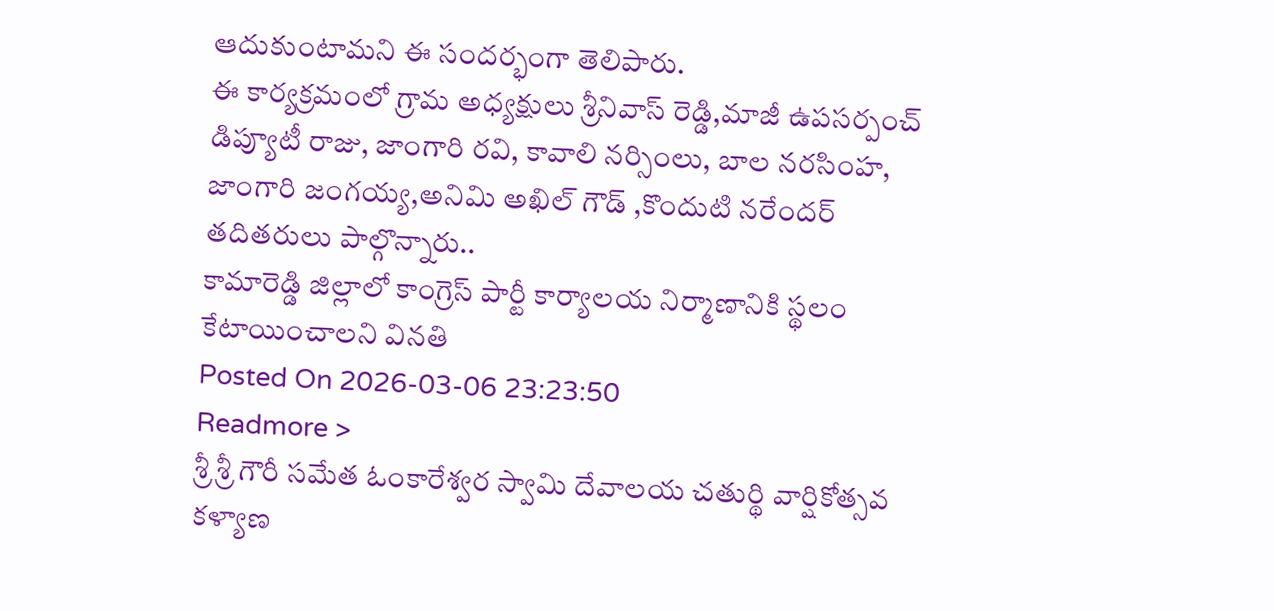ఆదుకుంటామని ఈ సందర్భంగా తెలిపారు.
ఈ కార్యక్రమంలో గ్రామ అధ్యక్షులు శ్రీనివాస్ రెడ్డి,మాజీ ఉపసర్పంచ్ డిప్యూటీ రాజు, జాంగారి రవి, కావాలి నర్సింలు, బాల నరసింహ, జాంగారి జంగయ్య,అనిమి అఖిల్ గౌడ్ ,కొందుటి నరేందర్ తదితరులు పాల్గొన్నారు..
కామారెడ్డి జిల్లాలో కాంగ్రెస్ పార్టీ కార్యాలయ నిర్మాణానికి స్థలం కేటాయించాలని వినతి
Posted On 2026-03-06 23:23:50
Readmore >
శ్రీ శ్రీ గౌరీ సమేత ఓంకారేశ్వర స్వామి దేవాలయ చతుర్థి వార్షికోత్సవ కళ్యాణ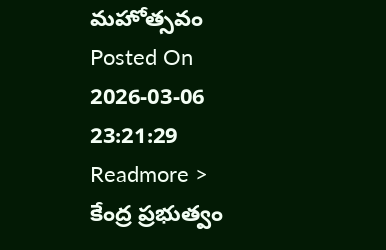మహోత్సవం
Posted On 2026-03-06 23:21:29
Readmore >
కేంద్ర ప్రభుత్వం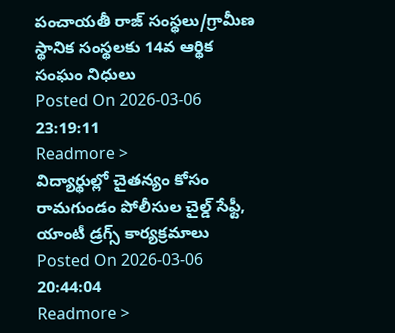పంచాయతీ రాజ్ సంస్థలు/గ్రామీణ స్థానిక సంస్థలకు 14వ ఆర్థిక సంఘం నిధులు
Posted On 2026-03-06 23:19:11
Readmore >
విద్యార్థుల్లో చైతన్యం కోసం రామగుండం పోలీసుల చైల్డ్ సేఫ్టీ, యాంటీ డ్రగ్స్ కార్యక్రమాలు
Posted On 2026-03-06 20:44:04
Readmore >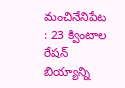మంచినేనిపేట : 23 క్వింటాల రేషన్ బియ్యాన్ని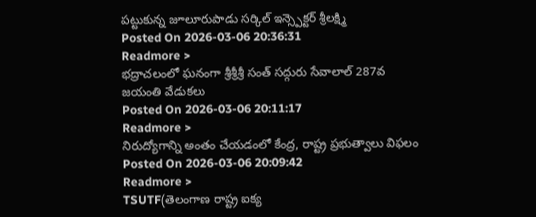పట్టుకున్న జూలూరుపాడు సర్కిల్ ఇన్స్పెక్టర్ శ్రీలక్ష్మి
Posted On 2026-03-06 20:36:31
Readmore >
భద్రాచలంలో ఘనంగా శ్రీశ్రీశ్రీ సంత్ సద్గురు సేవాలాల్ 287వ జయంతి వేడుకలు
Posted On 2026-03-06 20:11:17
Readmore >
నిరుద్యోగాన్ని అంతం చేయడంలో కేంద్ర, రాష్ట్ర ప్రభుత్వాలు విఫలం
Posted On 2026-03-06 20:09:42
Readmore >
TSUTF(తెలంగాణ రాష్ట్ర ఐక్య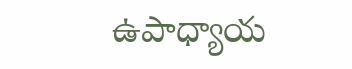ఉపాధ్యాయ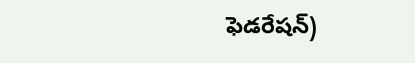ఫెడరేషన్)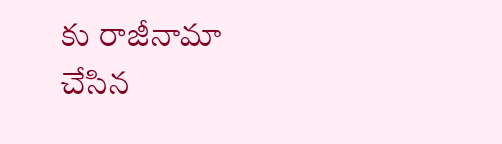కు రాజీనామా చేసిన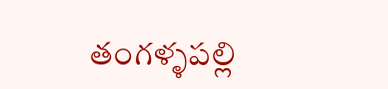తంగళ్ళపల్లి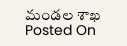మండల శాఖ
Posted On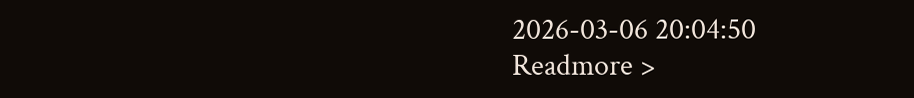2026-03-06 20:04:50
Readmore >